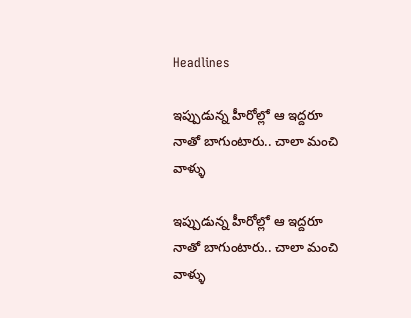Headlines

ఇప్పుడున్న హీరోల్లో ఆ ఇద్దరూ నాతో బాగుంటారు.. చాలా మంచి వాళ్ళు

ఇప్పుడున్న హీరోల్లో ఆ ఇద్దరూ నాతో బాగుంటారు.. చాలా మంచి వాళ్ళు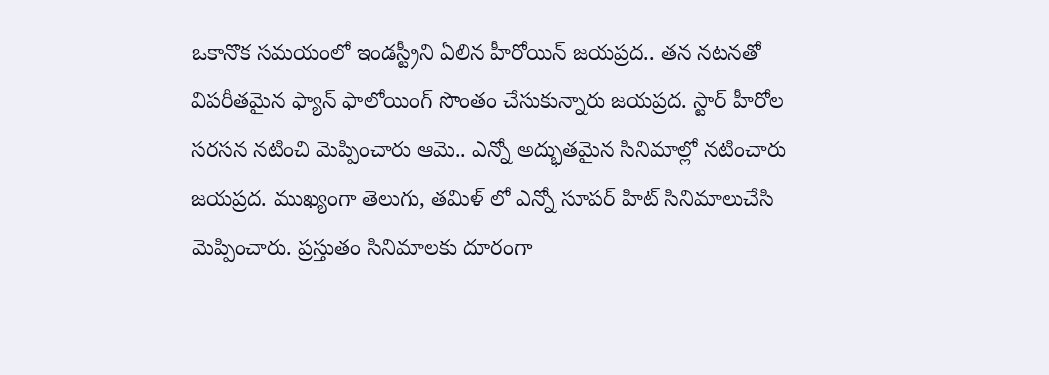ఒకానొక సమయంలో ఇండస్ట్రీని ఏలిన హీరోయిన్ జయప్రద.. తన నటనతో విపరీతమైన ఫ్యాన్ ఫాలోయింగ్ సొంతం చేసుకున్నారు జయప్రద. స్టార్ హీరోల సరసన నటించి మెప్పించారు ఆమె.. ఎన్నో అద్భుతమైన సినిమాల్లో నటించారు జయప్రద. ముఖ్యంగా తెలుగు, తమిళ్ లో ఎన్నో సూపర్ హిట్ సినిమాలుచేసి మెప్పించారు. ప్రస్తుతం సినిమాలకు దూరంగా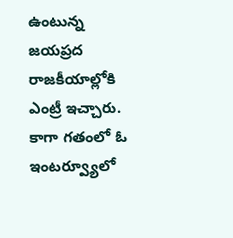ఉంటున్న జయప్రద రాజకీయాల్లోకి ఎంట్రీ ఇచ్చారు. కాగా గతంలో ఓ ఇంటర్వ్యూలో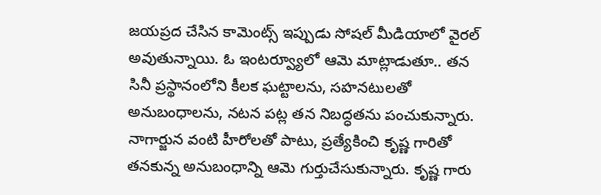జయప్రద చేసిన కామెంట్స్ ఇప్పుడు సోషల్ మీడియాలో వైరల్ అవుతున్నాయి. ఓ ఇంటర్వ్యూలో ఆమె మాట్లాడుతూ.. తన సినీ ప్రస్థానంలోని కీలక ఘట్టాలను, సహనటులతో అనుబంధాలను, నటన పట్ల తన నిబద్ధతను పంచుకున్నారు. నాగార్జున వంటి హీరోలతో పాటు, ప్రత్యేకించి కృష్ణ గారితో తనకున్న అనుబంధాన్ని ఆమె గుర్తుచేసుకున్నారు. కృష్ణ గారు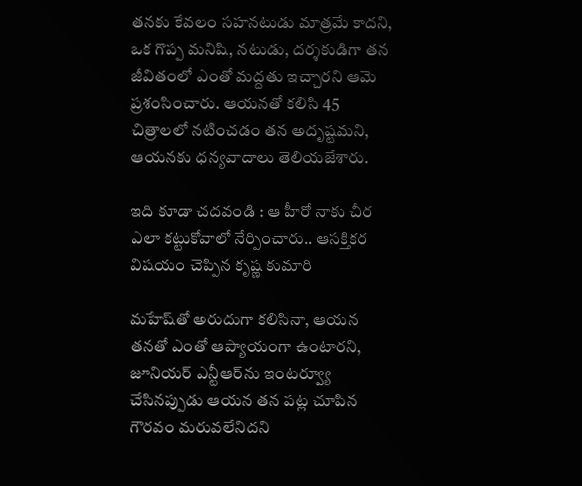తనకు కేవలం సహనటుడు మాత్రమే కాదని, ఒక గొప్ప మనిషి, నటుడు, దర్శకుడిగా తన జీవితంలో ఎంతో మద్దతు ఇచ్చారని ఆమె ప్రశంసించారు. ఆయనతో కలిసి 45 చిత్రాలలో నటించడం తన అదృష్టమని, ఆయనకు ధన్యవాదాలు తెలియజేశారు.

ఇది కూడా చదవండి : ఆ హీరో నాకు చీర ఎలా కట్టుకోవాలో నేర్పించారు.. ఆసక్తికర విషయం చెప్పిన కృష్ణ కుమారి

మహేష్‌తో అరుదుగా కలిసినా, ఆయన తనతో ఎంతో ఆప్యాయంగా ఉంటారని, జూనియర్ ఎన్టీఆర్‌ను ఇంటర్వ్యూ చేసినప్పుడు ఆయన తన పట్ల చూపిన గౌరవం మరువలేనిదని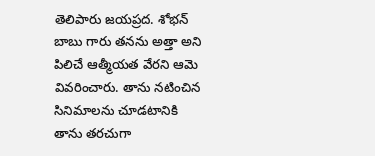తెలిపారు జయప్రద. శోభన్ బాబు గారు తనను అత్తా అని పిలిచే ఆత్మీయత వేరని ఆమె వివరించారు. తాను నటించిన సినిమాలను చూడటానికి తాను తరచుగా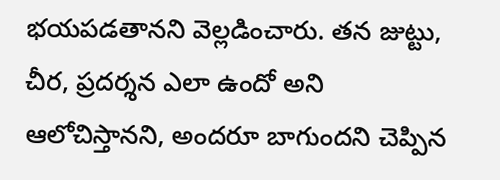భయపడతానని వెల్లడించారు. తన జుట్టు, చీర, ప్రదర్శన ఎలా ఉందో అని ఆలోచిస్తానని, అందరూ బాగుందని చెప్పిన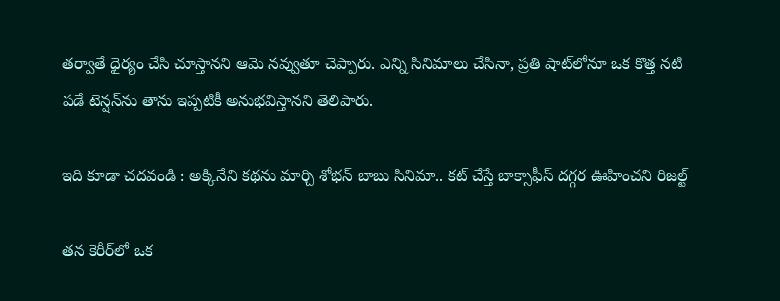తర్వాతే ధైర్యం చేసి చూస్తానని ఆమె నవ్వుతూ చెప్పారు. ఎన్ని సినిమాలు చేసినా, ప్రతి షాట్‌లోనూ ఒక కొత్త నటి పడే టెన్షన్‌ను తాను ఇప్పటికీ అనుభవిస్తానని తెలిపారు.

ఇది కూడా చదవండి : అక్కినేని కథను మార్చి శోభన్ బాబు సినిమా.. కట్ చేస్తే బాక్సాఫీస్ దగ్గర ఊహించని రిజల్ట్

తన కెరీర్‌లో ఒక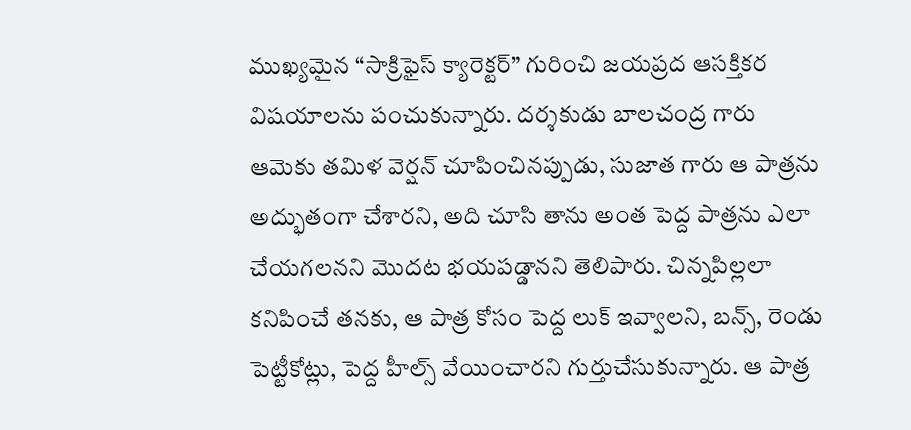ముఖ్యమైన “సాక్రిఫైస్ క్యారెక్టర్” గురించి జయప్రద ఆసక్తికర విషయాలను పంచుకున్నారు. దర్శకుడు బాలచంద్ర గారు ఆమెకు తమిళ వెర్షన్ చూపించినప్పుడు, సుజాత గారు ఆ పాత్రను అద్భుతంగా చేశారని, అది చూసి తాను అంత పెద్ద పాత్రను ఎలా చేయగలనని మొదట భయపడ్డానని తెలిపారు. చిన్నపిల్లలా కనిపించే తనకు, ఆ పాత్ర కోసం పెద్ద లుక్ ఇవ్వాలని, బన్స్, రెండు పెట్టీకోట్లు, పెద్ద హీల్స్ వేయించారని గుర్తుచేసుకున్నారు. ఆ పాత్ర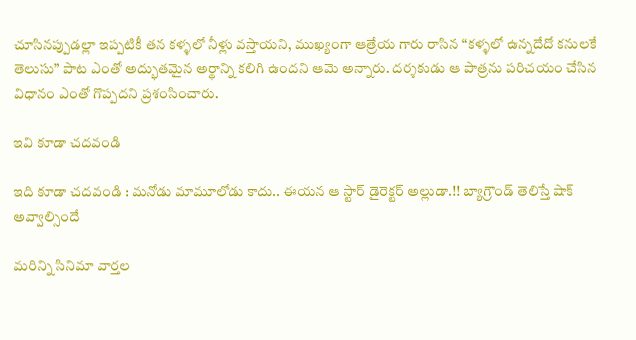చూసినప్పుడల్లా ఇప్పటికీ తన కళ్ళలో నీళ్లు వస్తాయని, ముఖ్యంగా ఆత్రేయ గారు రాసిన “కళ్ళలో ఉన్నదేదో కనులకే తెలుసు” పాట ఎంతో అద్భుతమైన అర్థాన్ని కలిగి ఉందని ఆమె అన్నారు. దర్శకుడు ఆ పాత్రను పరిచయం చేసిన విధానం ఎంతో గొప్పదని ప్రశంసించారు.

ఇవి కూడా చదవండి

ఇది కూడా చదవండి : మనోడు మామూలోడు కాదు.. ఈయన ఆ స్టార్ డైరెక్టర్ అల్లుడా.!! బ్యాగ్రౌండ్ తెలిస్తే షాక్ అవ్వాల్సిందే

మరిన్ని సినిమా వార్తల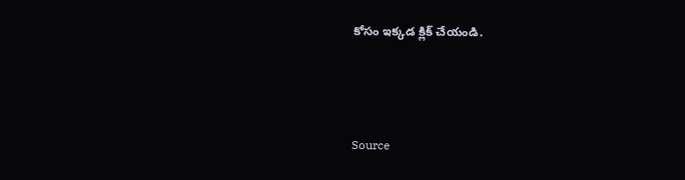కోసం ఇక్కడ క్లిక్ చేయండి.



Source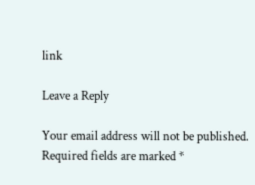link

Leave a Reply

Your email address will not be published. Required fields are marked *